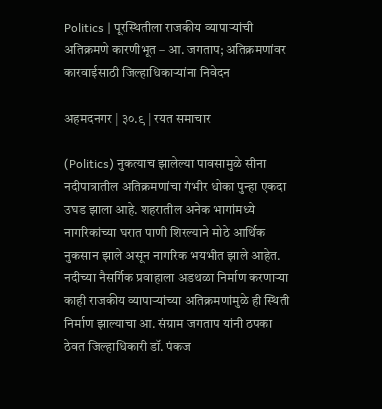Politics | पूरस्थितीला राजकीय व्यापाऱ्यांची अतिक्रमणे कारणीभूत – आ. जगताप; अतिक्रमणांवर कारवाईसाठी जिल्हाधिकाऱ्यांना निवेदन

अहमदनगर | ३०.९ | रयत समाचार

(Politics) नुकत्याच झालेल्या पावसामुळे सीना नदीपात्रातील अतिक्रमणांचा गंभीर धोका पुन्हा एकदा उघड झाला आहे. शहरातील अनेक भागांमध्ये नागरिकांच्या घरात पाणी शिरल्याने मोठे आर्थिक नुकसान झाले असून नागरिक भयभीत झाले आहेत. नदीच्या नैसर्गिक प्रवाहाला अडथळा निर्माण करणाऱ्या काही राजकीय व्यापाऱ्यांच्या अतिक्रमणांमुळे ही स्थिती निर्माण झाल्याचा आ. संग्राम जगताप यांनी ठपका ठेवत जिल्हाधिकारी डॉ. पंकज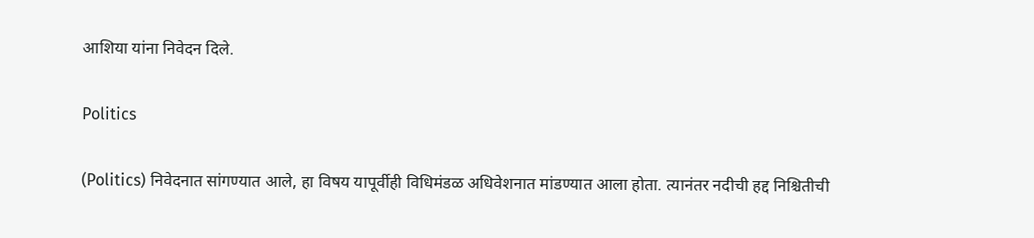आशिया यांना निवेदन दिले.

Politics

(Politics) निवेदनात सांगण्यात आले, हा विषय यापूर्वीही विधिमंडळ अधिवेशनात मांडण्यात आला होता. त्यानंतर नदीची हद्द निश्चितीची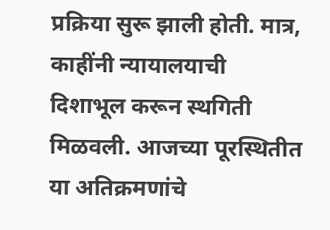प्रक्रिया सुरू झाली होती. मात्र, काहींनी न्यायालयाची दिशाभूल करून स्थगिती मिळवली. आजच्या पूरस्थितीत या अतिक्रमणांचे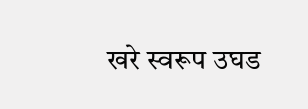खरे स्वरूप उघड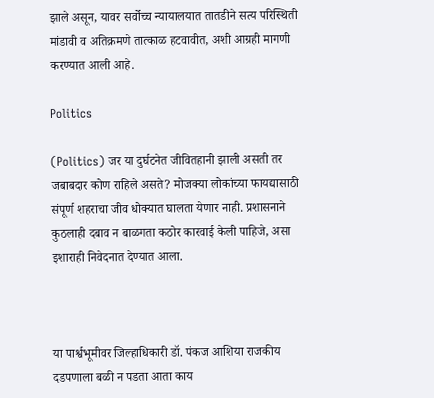झाले असून, यावर सर्वोच्च न्यायालयात तातडीने सत्य परिस्थिती मांडावी व अतिक्रमणे तात्काळ हटवावीत, अशी आग्रही मागणी करण्यात आली आहे.

Politics

(Politics) जर या दुर्घटनेत जीवितहानी झाली असती तर जबाबदार कोण राहिले असते? मोजक्या लोकांच्या फायद्यासाठी संपूर्ण शहराचा जीव धोक्यात घालता येणार नाही. प्रशासनाने कुठलाही दबाव न बाळगता कठोर कारवाई केली पाहिजे, असा इशाराही निवेदनात देण्यात आला.



या पार्श्वभूमीवर जिल्हाधिकारी डॉ. पंकज आशिया राजकीय दडपणाला बळी न पडता आता काय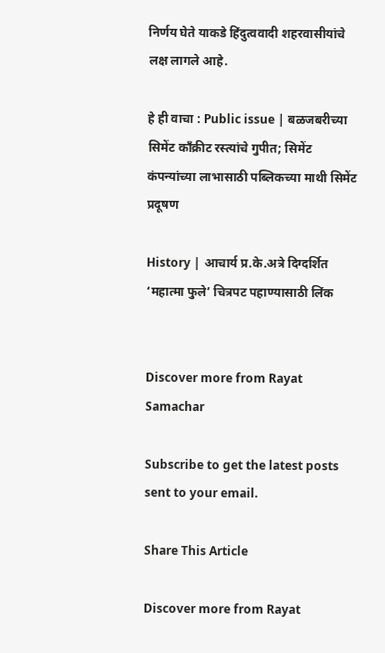निर्णय घेते याकडे हिंदुत्ववादी शहरवासीयांचे लक्ष लागले आहे.

हे ही वाचा : Public issue | बळजबरीच्या सिमेंट काँक्रीट रस्त्यांचे गुपीत; सिमेंट कंपन्यांच्या लाभासाठी पब्लिकच्या माथी सिमेंट प्रदूषण

History | आचार्य प्र.के.अत्रे दिग्दर्शित ‘महात्मा फुले’ चित्रपट पहाण्यासाठी लिंक


Discover more from Rayat Samachar

Subscribe to get the latest posts sent to your email.

Share This Article

Discover more from Rayat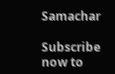Samachar

Subscribe now to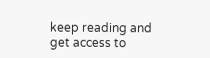keep reading and get access to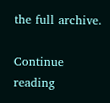the full archive.

Continue reading